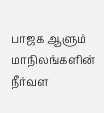பாஜக ஆளும் மாநிலங்களின் நீர்வள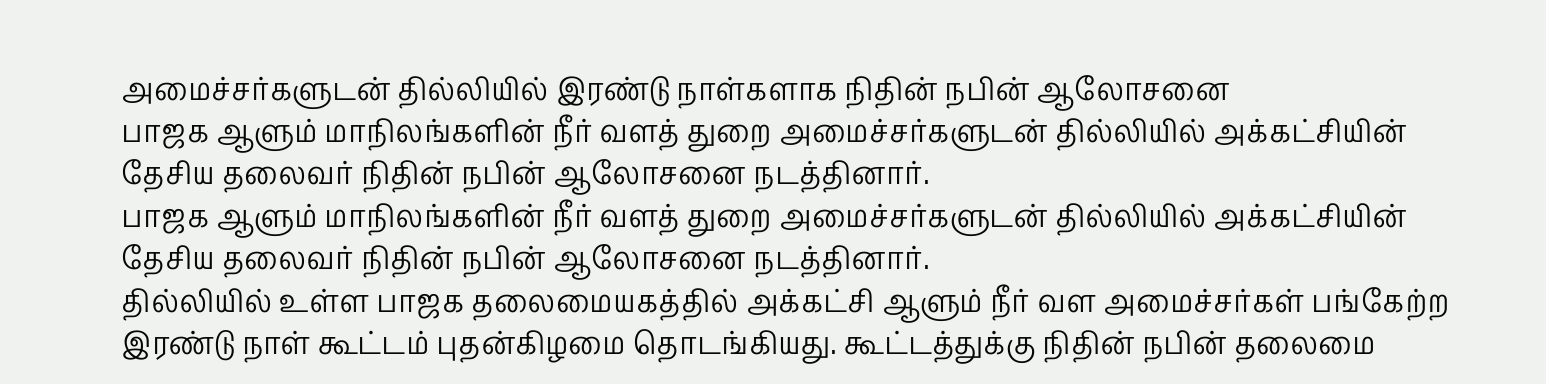அமைச்சர்களுடன் தில்லியில் இரண்டு நாள்களாக நிதின் நபின் ஆலோசனை
பாஜக ஆளும் மாநிலங்களின் நீர் வளத் துறை அமைச்சர்களுடன் தில்லியில் அக்கட்சியின் தேசிய தலைவர் நிதின் நபின் ஆலோசனை நடத்தினார்.
பாஜக ஆளும் மாநிலங்களின் நீர் வளத் துறை அமைச்சர்களுடன் தில்லியில் அக்கட்சியின் தேசிய தலைவர் நிதின் நபின் ஆலோசனை நடத்தினார்.
தில்லியில் உள்ள பாஜக தலைமையகத்தில் அக்கட்சி ஆளும் நீர் வள அமைச்சர்கள் பங்கேற்ற இரண்டு நாள் கூட்டம் புதன்கிழமை தொடங்கியது. கூட்டத்துக்கு நிதின் நபின் தலைமை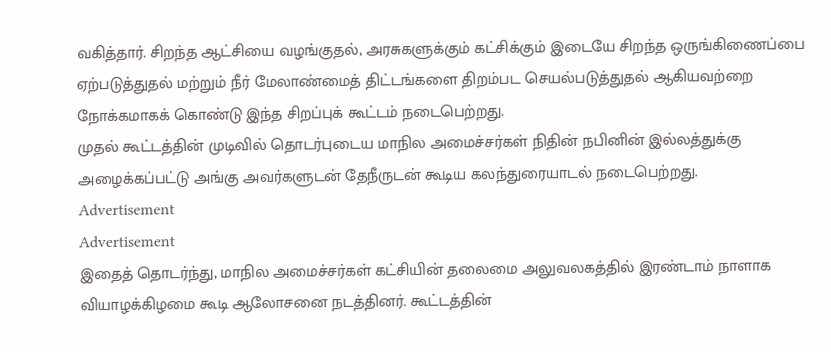வகித்தார். சிறந்த ஆட்சியை வழங்குதல், அரசுகளுக்கும் கட்சிக்கும் இடையே சிறந்த ஒருங்கிணைப்பை ஏற்படுத்துதல் மற்றும் நீர் மேலாண்மைத் திட்டங்களை திறம்பட செயல்படுத்துதல் ஆகியவற்றை நோக்கமாகக் கொண்டு இந்த சிறப்புக் கூட்டம் நடைபெற்றது.
முதல் கூட்டத்தின் முடிவில் தொடர்புடைய மாநில அமைச்சர்கள் நிதின் நபினின் இல்லத்துக்கு அழைக்கப்பட்டு அங்கு அவர்களுடன் தேநீருடன் கூடிய கலந்துரையாடல் நடைபெற்றது.
Advertisement
Advertisement
இதைத் தொடர்ந்து, மாநில அமைச்சர்கள் கட்சியின் தலைமை அலுவலகத்தில் இரண்டாம் நாளாக வியாழக்கிழமை கூடி ஆலோசனை நடத்தினர். கூட்டத்தின்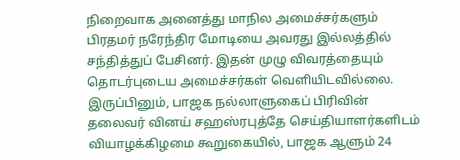நிறைவாக அனைத்து மாநில அமைச்சர்களும் பிரதமர் நரேந்திர மோடியை அவரது இல்லத்தில் சந்தித்துப் பேசினர். இதன் முழு விவரத்தையும் தொடர்புடைய அமைச்சர்கள் வெளியிடவில்லை.
இருப்பினும், பாஜக நல்லாளுகைப் பிரிவின் தலைவர் வினய் சஹஸ்ரபுத்தே செய்தியாளர்களிடம் வியாழக்கிழமை கூறுகையில், பாஜக ஆளும் 24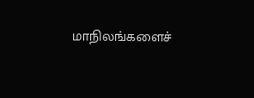மாநிலங்களைச்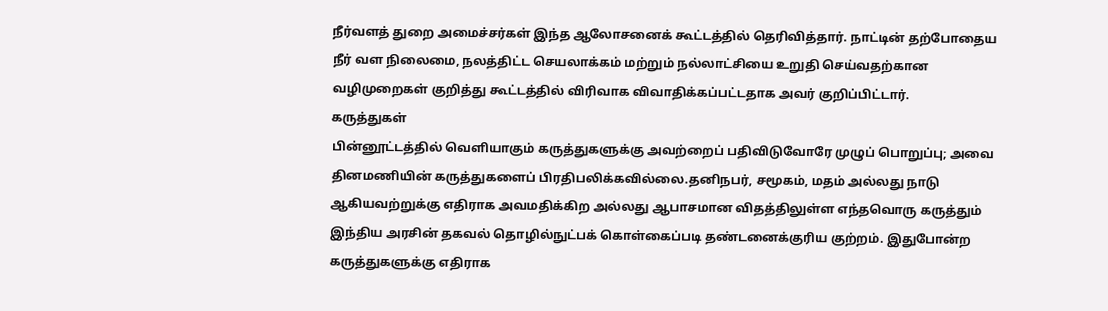நீர்வளத் துறை அமைச்சர்கள் இந்த ஆலோசனைக் கூட்டத்தில் தெரிவித்தார். நாட்டின் தற்போதைய நீர் வள நிலைமை, நலத்திட்ட செயலாக்கம் மற்றும் நல்லாட்சியை உறுதி செய்வதற்கான வழிமுறைகள் குறித்து கூட்டத்தில் விரிவாக விவாதிக்கப்பட்டதாக அவர் குறிப்பிட்டார்.
கருத்துகள்
பின்னூட்டத்தில் வெளியாகும் கருத்துகளுக்கு அவற்றைப் பதிவிடுவோரே முழுப் பொறுப்பு; அவை தினமணியின் கருத்துகளைப் பிரதிபலிக்கவில்லை.தனிநபர், சமூகம், மதம் அல்லது நாடு ஆகியவற்றுக்கு எதிராக அவமதிக்கிற அல்லது ஆபாசமான விதத்திலுள்ள எந்தவொரு கருத்தும் இந்திய அரசின் தகவல் தொழில்நுட்பக் கொள்கைப்படி தண்டனைக்குரிய குற்றம். இதுபோன்ற கருத்துகளுக்கு எதிராக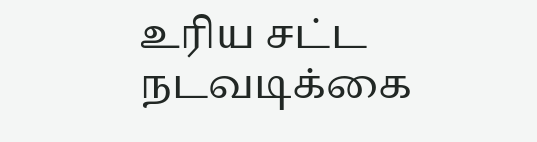உரிய சட்ட நடவடிக்கை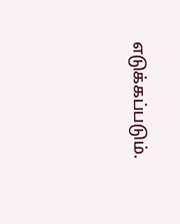எடுக்கப்படும்.